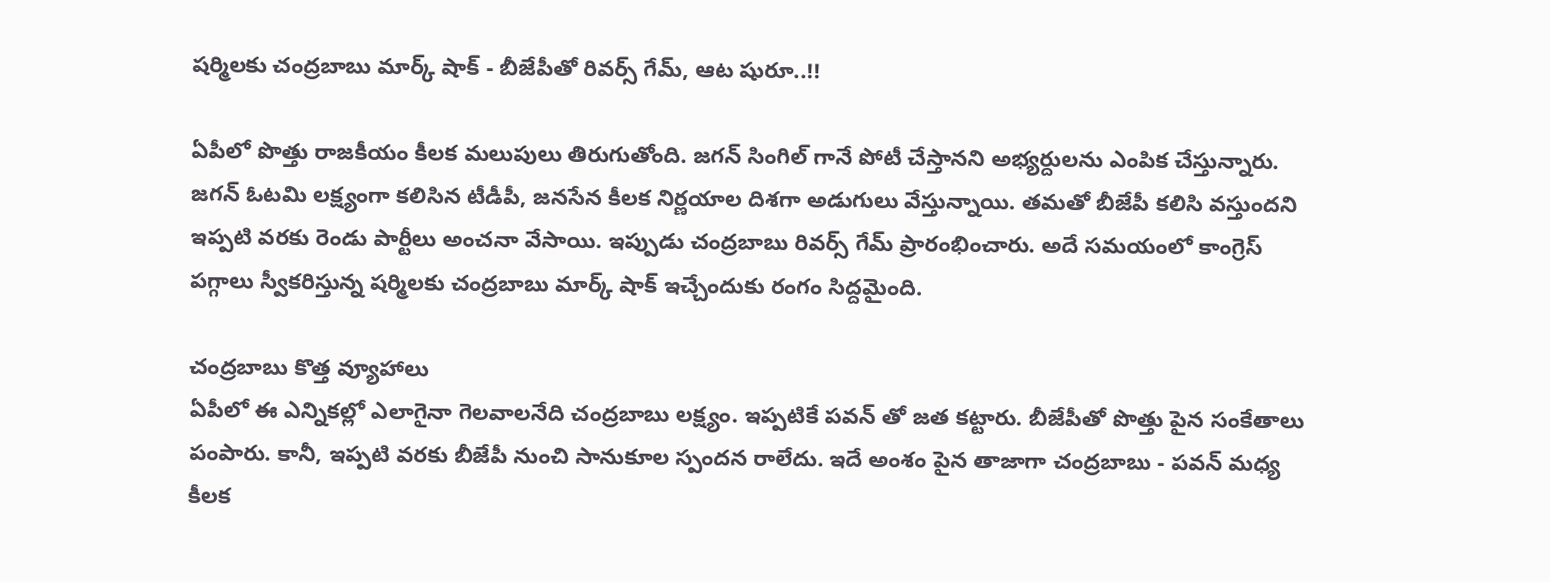షర్మిలకు చంద్రబాబు మార్క్ షాక్ - బీజేపీతో రివర్స్ గేమ్, ఆట షురూ..!!

ఏపీలో పొత్తు రాజకీయం కీలక మలుపులు తిరుగుతోంది. జగన్ సింగిల్ గానే పోటీ చేస్తానని అభ్యర్దులను ఎంపిక చేస్తున్నారు. జగన్ ఓటమి లక్ష్యంగా కలిసిన టీడీపీ, జనసేన కీలక నిర్ణయాల దిశగా అడుగులు వేస్తున్నాయి. తమతో బీజేపీ కలిసి వస్తుందని ఇప్పటి వరకు రెండు పార్టీలు అంచనా వేసాయి. ఇప్పుడు చంద్రబాబు రివర్స్ గేమ్ ప్రారంభించారు. అదే సమయంలో కాంగ్రెస్ పగ్గాలు స్వీకరిస్తున్న షర్మిలకు చంద్రబాబు మార్క్ షాక్ ఇచ్చేందుకు రంగం సిద్దమైంది.

చంద్రబాబు కొత్త వ్యూహాలు
ఏపీలో ఈ ఎన్నికల్లో ఎలాగైనా గెలవాలనేది చంద్రబాబు లక్ష్యం. ఇప్పటికే పవన్ తో జత కట్టారు. బీజేపీతో పొత్తు పైన సంకేతాలు పంపారు. కానీ, ఇప్పటి వరకు బీజేపీ నుంచి సానుకూల స్పందన రాలేదు. ఇదే అంశం పైన తాజాగా చంద్రబాబు - పవన్ మధ్య కీలక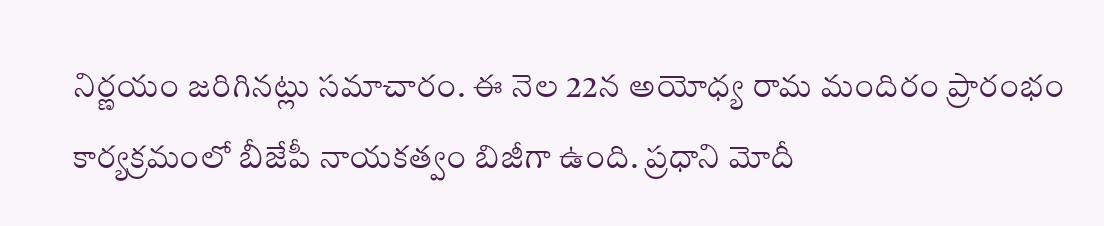నిర్ణయం జరిగినట్లు సమాచారం. ఈ నెల 22న అయోధ్య రామ మందిరం ప్రారంభం కార్యక్రమంలో బీజేపీ నాయకత్వం బిజీగా ఉంది. ప్రధాని మోదీ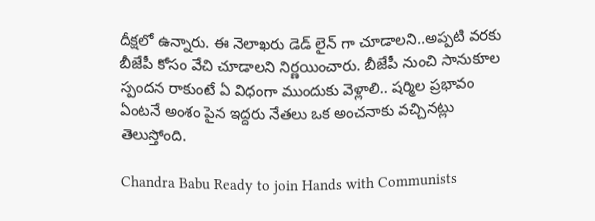దీక్షలో ఉన్నారు. ఈ నెలాఖరు డెడ్ లైన్ గా చూడాలని..అప్పటి వరకు బీజేపీ కోసం వేచి చూడాలని నిర్ణయించారు. బీజేపీ నుంచి సానుకూల స్పందన రాకుంటే ఏ విధంగా ముందుకు వెళ్లాలి.. షర్మిల ప్రభావం ఏంటనే అంశం పైన ఇద్దరు నేతలు ఒక అంచనాకు వచ్చినట్లు తెలుస్తోంది.

Chandra Babu Ready to join Hands with Communists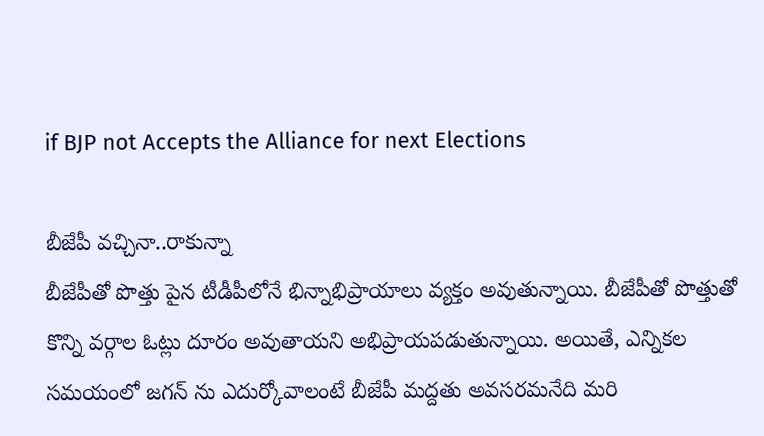if BJP not Accepts the Alliance for next Elections

బీజేపీ వచ్చినా..రాకున్నా
బీజేపీతో పొత్తు పైన టీడీపీలోనే భిన్నాభిప్రాయాలు వ్యక్తం అవుతున్నాయి. బీజేపీతో పొత్తుతో కొన్ని వర్గాల ఓట్లు దూరం అవుతాయని అభిప్రాయపడుతున్నాయి. అయితే, ఎన్నికల సమయంలో జగన్ ను ఎదుర్కోవాలంటే బీజేపీ మద్దతు అవసరమనేది మరి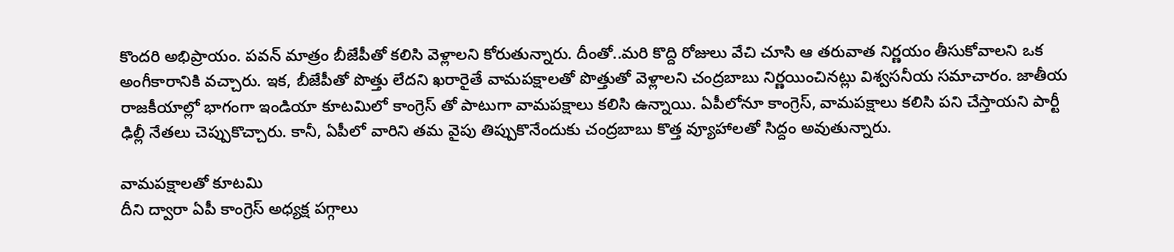కొందరి అభిప్రాయం. పవన్ మాత్రం బీజేపీతో కలిసి వెళ్లాలని కోరుతున్నారు. దీంతో..మరి కొద్ది రోజులు వేచి చూసి ఆ తరువాత నిర్ణయం తీసుకోవాలని ఒక అంగీకారానికి వచ్చారు. ఇక, బీజేపీతో పొత్తు లేదని ఖరారైతే వామపక్షాలతో పొత్తుతో వెళ్లాలని చంద్రబాబు నిర్ణయించినట్లు విశ్వసనీయ సమాచారం. జాతీయ రాజకీయాల్లో భాగంగా ఇండియా కూటమిలో కాంగ్రెస్ తో పాటుగా వామపక్షాలు కలిసి ఉన్నాయి. ఏపీలోనూ కాంగ్రెస్, వామపక్షాలు కలిసి పని చేస్తాయని పార్టీ ఢిల్లీ నేతలు చెప్పుకొచ్చారు. కానీ, ఏపీలో వారిని తమ వైపు తిప్పుకొనేందుకు చంద్రబాబు కొత్త వ్యూహాలతో సిద్దం అవుతున్నారు.

వామపక్షాలతో కూటమి
దీని ద్వారా ఏపీ కాంగ్రెస్ అధ్యక్ష పగ్గాలు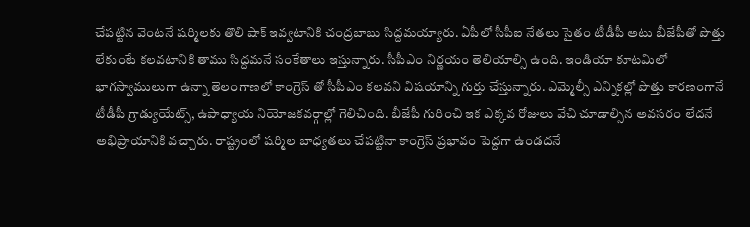చేపట్టిన వెంటనే షర్మిలకు తొలి షాక్ ఇవ్వటానికి చంద్రబాబు సిద్దమయ్యారు. ఏపీలో సీపీఐ నేతలు సైతం టీడీపీ అటు బీజేపీతో పొత్తు లేకుంటే కలవటానికి తాము సిద్దమనే సంకేతాలు ఇస్తున్నారు. సీపీఎం నిర్ణయం తెలియాల్సి ఉంది. ఇండియా కూటమిలో భాగస్వాములుగా ఉన్నా తెలంగాణలో కాంగ్రెస్ తో సీపీఎం కలవని విషయాన్ని గుర్తు చేస్తున్నారు. ఎమ్మెల్సీ ఎన్నికల్లో పొత్తు కారణంగానే టీడీపీ గ్రాడ్యుయేట్స్, ఉపాధ్యాయ నియోజకవర్గాల్లో గెలిచింది. బీజేపీ గురించి ఇక ఎక్కవ రోజులు వేచి చూడాల్సిన అవసరం లేదనే అభిప్రాయానికి వచ్చారు. రాష్ట్రంలో షర్మిల బాధ్యతలు చేపట్టినా కాంగ్రెస్ ప్రభావం పెద్దగా ఉండదనే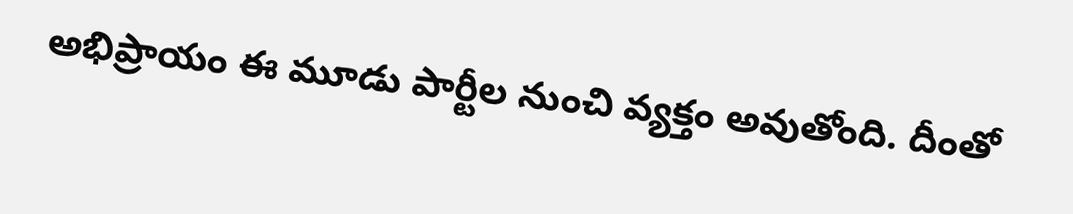అభిప్రాయం ఈ మూడు పార్టీల నుంచి వ్యక్తం అవుతోంది. దీంతో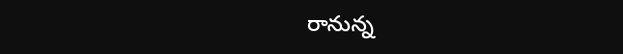రానున్న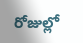రోజుల్లో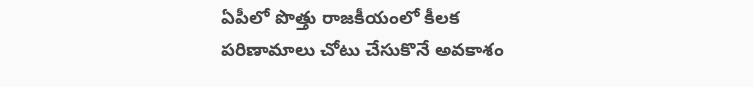ఏపీలో పొత్తు రాజకీయంలో కీలక పరిణామాలు చోటు చేసుకొనే అవకాశం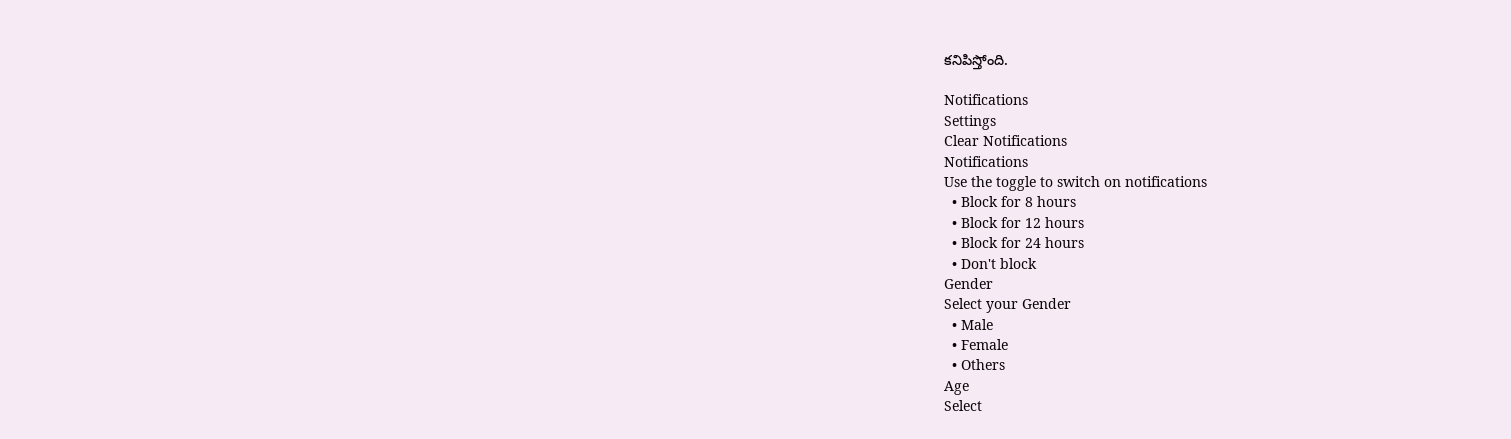కనిపిస్తోంది.

Notifications
Settings
Clear Notifications
Notifications
Use the toggle to switch on notifications
  • Block for 8 hours
  • Block for 12 hours
  • Block for 24 hours
  • Don't block
Gender
Select your Gender
  • Male
  • Female
  • Others
Age
Select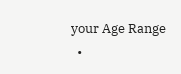your Age Range
  •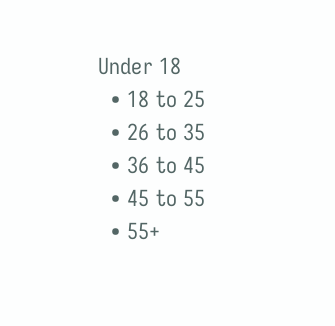Under 18
  • 18 to 25
  • 26 to 35
  • 36 to 45
  • 45 to 55
  • 55+